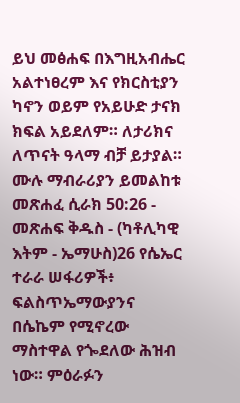ይህ መፅሐፍ በእግዚአብሔር አልተነፀረም እና የክርስቲያን ካኖን ወይም የአይሁድ ታናክ ክፍል አይደለም። ለታሪክና ለጥናት ዓላማ ብቻ ይታያል። ሙሉ ማብራሪያን ይመልከቱ መጽሐፈ ሲራክ 50:26 - መጽሐፍ ቅዱስ - (ካቶሊካዊ እትም - ኤማሁስ)26 የሴኤር ተራራ ሠፋሪዎች፥ ፍልስጥኤማውያንና በሴኬም የሚኖረው ማስተዋል የጐደለው ሕዝብ ነው። ምዕራፉን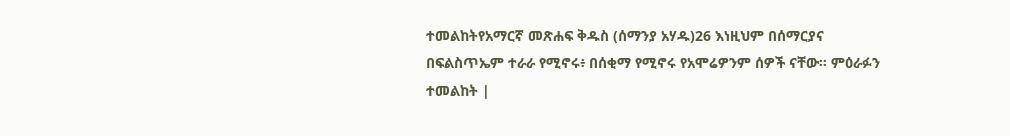ተመልከትየአማርኛ መጽሐፍ ቅዱስ (ሰማንያ አሃዱ)26 እነዚህም በሰማርያና በፍልስጥኤም ተራራ የሚኖሩ፥ በሰቂማ የሚኖሩ የአሞሬዎንም ሰዎች ናቸው። ምዕራፉን ተመልከት |